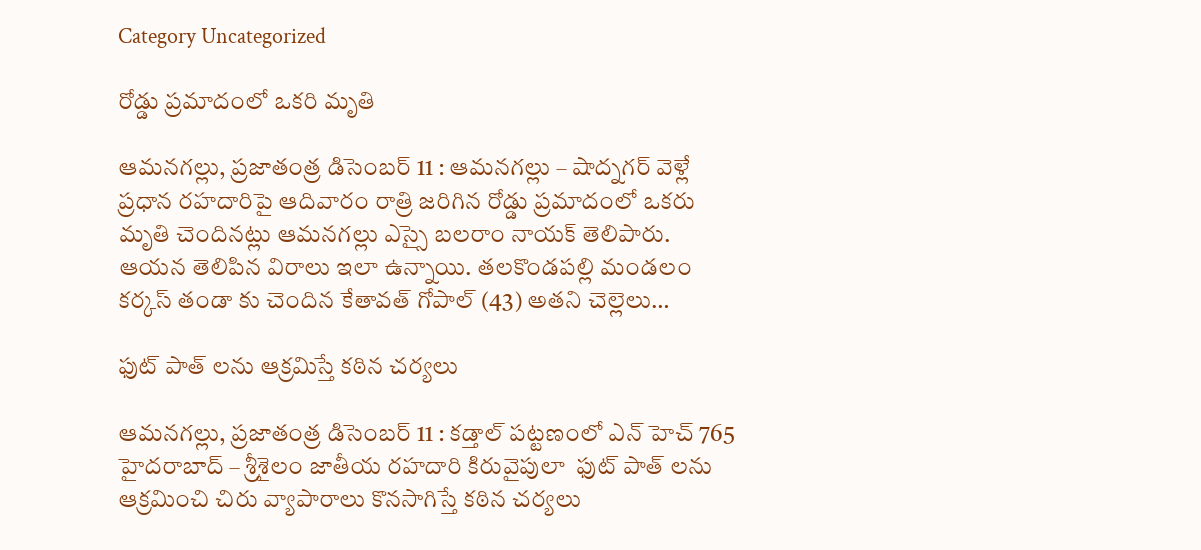Category Uncategorized

రోడ్డు ప్రమాదంలో ఒకరి మృతి

ఆమనగల్లు, ప్రజాతంత్ర డిసెంబర్ 11 : ఆమనగల్లు – షాద్నగర్ వెళ్లే ప్రధాన రహదారిపై ఆదివారం రాత్రి జరిగిన రోడ్డు ప్రమాదంలో ఒకరు మృతి చెందినట్లు ఆమనగల్లు ఎస్సై బలరాం నాయక్ తెలిపారు. ఆయన తెలిపిన విరాలు ఇలా ఉన్నాయి. తలకొండపల్లి మండలం కర్కస్ తండా కు చెందిన కేతావత్ గోపాల్ (43) అతని చెల్లెలు…

ఫుట్ పాత్ లను ఆక్రమిస్తే కఠిన చర్యలు

ఆమనగల్లు, ప్రజాతంత్ర డిసెంబర్ 11 : కడ్తాల్ పట్టణంలో ఎన్ హెచ్ 765 హైదరాబాద్ – శ్రీశైలం జాతీయ రహదారి కిరువైపులా  ఫుట్ పాత్ లను ఆక్రమించి చిరు వ్యాపారాలు కొనసాగిస్తే కఠిన చర్యలు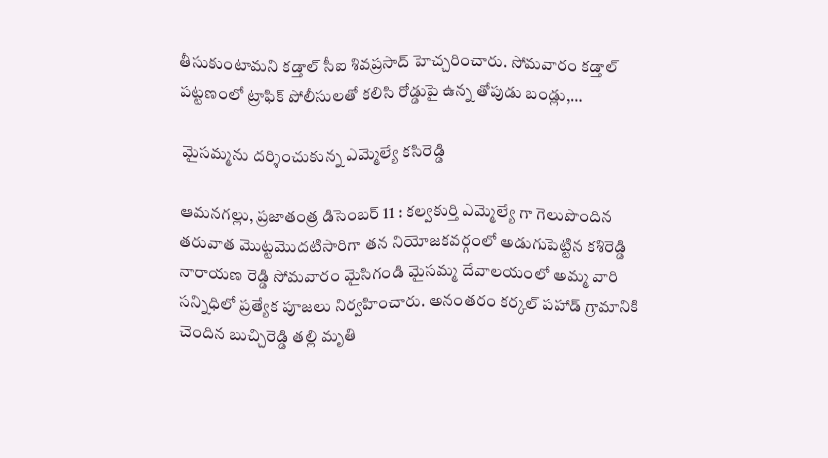తీసుకుంటామని కడ్తాల్ సీఐ శివప్రసాద్ హెచ్చరించారు. సోమవారం కడ్తాల్ పట్టణంలో ట్రాఫిక్ పోలీసులతో కలిసి రోడ్డుపై ఉన్న తోపుడు బండ్లు,…

 మైసమ్మను దర్శించుకున్న ఎమ్మెల్యే కసిరెడ్డి

ఆమనగల్లు, ప్రజాతంత్ర డిసెంబర్ 11 : కల్వకుర్తి ఎమ్మెల్యే గా గెలుపొందిన తరువాత మొట్టమొదటిసారిగా తన నియోజకవర్గంలో అడుగుపెట్టిన కశిరెడ్డి నారాయణ రెడ్డి సోమవారం మైసిగండి మైసమ్మ దేవాలయంలో అమ్మ వారి సన్నిధిలో ప్రత్యేక పూజలు నిర్వహించారు. అనంతరం కర్కల్ పహాడ్ గ్రామానికి చెందిన బుచ్చిరెడ్డి తల్లి మృతి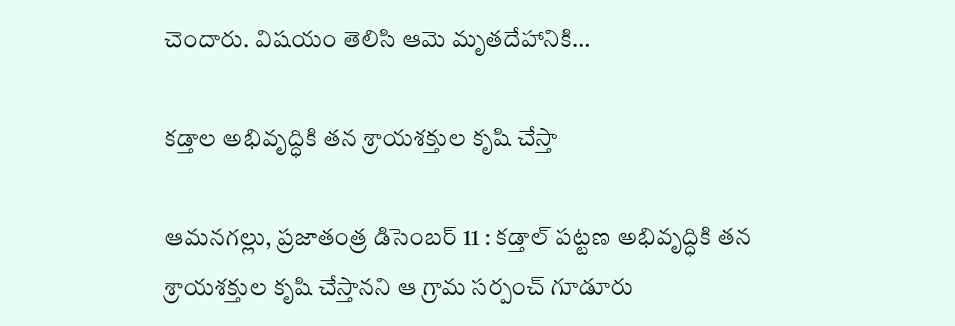చెందారు. విషయం తెలిసి ఆమె మృతదేహానికి…

కడ్తాల అభివృద్ధికి తన శ్రాయశక్తుల కృషి చేస్తా

ఆమనగల్లు, ప్రజాతంత్ర డిసెంబర్ 11 : కడ్తాల్ పట్టణ అభివృద్ధికి తన శ్రాయశక్తుల కృషి చేస్తానని ఆ గ్రామ సర్పంచ్ గూడూరు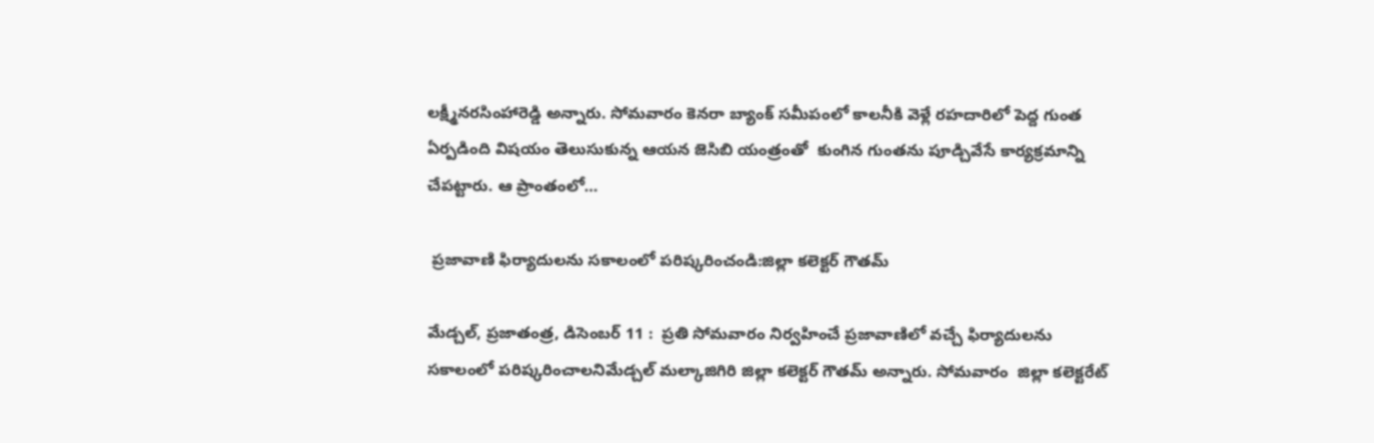లక్ష్మీనరసింహారెడ్డి అన్నారు. సోమవారం కెనరా బ్యాంక్ సమీపంలో కాలనీకి వెళ్లే రహదారిలో పెద్ద గుంత ఏర్పడింది విషయం తెలుసుకున్న ఆయన జెసిబి యంత్రంతో  కుంగిన గుంతను పూడ్చివేసే కార్యక్రమాన్ని చేపట్టారు. ఆ ప్రాంతంలో…

 ప్రజావాణి ఫిర్యాదులను సకాలంలో పరిష్కరించండి:జిల్లా కలెక్టర్ గౌతమ్

మేడ్చల్, ప్రజాతంత్ర, డిసెంబర్ 11 :  ప్రతి సోమవారం నిర్వహించే ప్రజావాణిలో వచ్చే ఫిర్యాదులను సకాలంలో పరిష్కరించాలనిమేడ్చల్ మల్కాజిగిరి జిల్లా కలెక్టర్ గౌతమ్ అన్నారు. సోమవారం  జిల్లా కలెక్టరేట్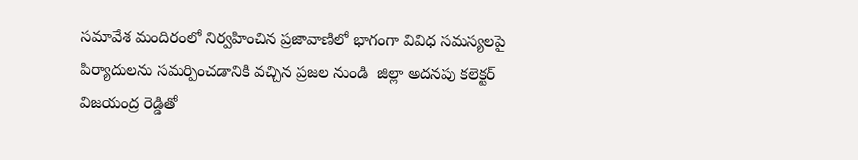సమావేశ మందిరంలో నిర్వహించిన ప్రజావాణిలో భాగంగా వివిధ సమస్యలపై పిర్యాదులను సమర్పించడానికి వచ్చిన ప్రజల నుండి  జిల్లా అదనపు కలెక్టర్ విజయంద్ర రెడ్డితో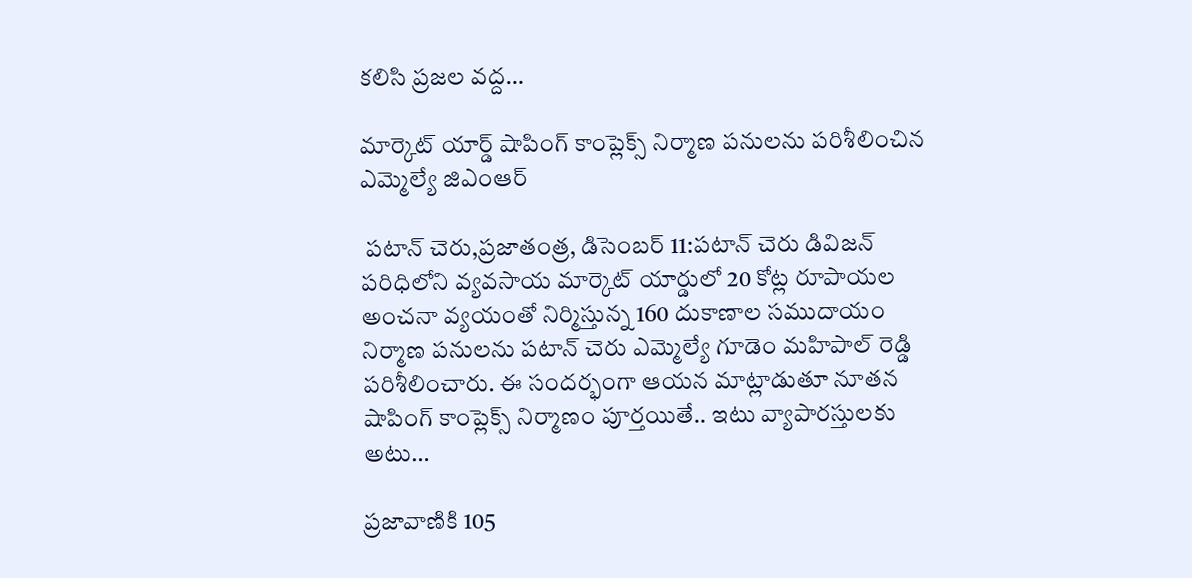కలిసి ప్రజల వద్ద…

మార్కెట్ యార్డ్ షాపింగ్ కాంప్లెక్స్ నిర్మాణ పనులను పరిశీలించిన ఎమ్మెల్యే జిఎంఆర్

 పటాన్ చెరు,ప్రజాతంత్ర, డిసెంబర్ 11:పటాన్ చెరు డివిజన్ పరిధిలోని వ్యవసాయ మార్కెట్ యార్డులో 20 కోట్ల రూపాయల అంచనా వ్యయంతో నిర్మిస్తున్న 160 దుకాణాల సముదాయం నిర్మాణ పనులను పటాన్ చెరు ఎమ్మెల్యే గూడెం మహిపాల్ రెడ్డి పరిశీలించారు. ఈ సందర్భంగా ఆయన మాట్లాడుతూ నూతన షాపింగ్ కాంప్లెక్స్ నిర్మాణం పూర్తయితే.. ఇటు వ్యాపారస్తులకు అటు…

ప్రజావాణికి 105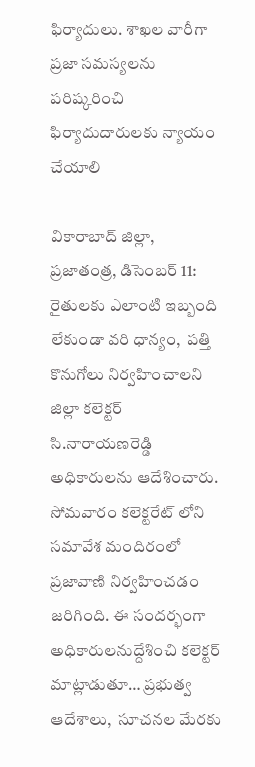ఫిర్యాదులు. శాఖల వారీగా ప్రజా సమస్యలను పరిష్కరించి ఫిర్యాదుదారులకు న్యాయం చేయాలి

వికారాబాద్ జిల్లా, ప్రజాతంత్ర, డిసెంబర్ 11:  రైతులకు ఎలాంటి ఇబ్బంది లేకుండా వరి ధాన్యం,  పత్తి కొనుగోలు నిర్వహించాలని జిల్లా కలెక్టర్ సి.నారాయణరెడ్డి అధికారులను ఆదేశించారు.  సోమవారం కలెక్టరేట్ లోని  సమావేశ మందిరంలో ప్రజావాణి నిర్వహించడం జరిగింది. ఈ సందర్భంగా అధికారులనుద్దేశించి కలెక్టర్ మాట్లాడుతూ… ప్రభుత్వ ఆదేశాలు,  సూచనల మేరకు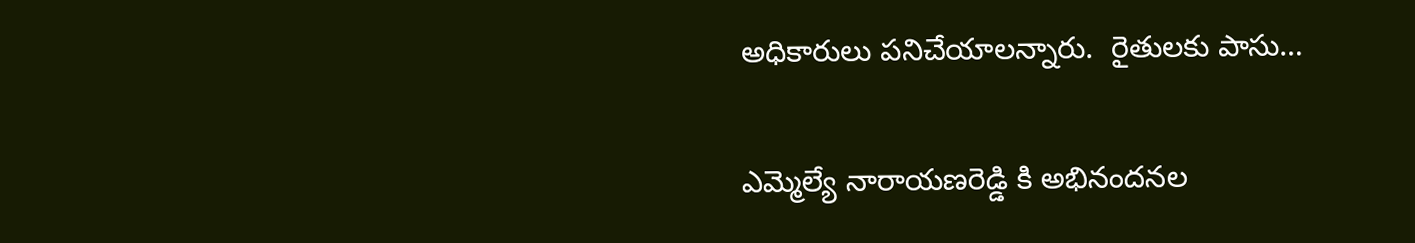అధికారులు పనిచేయాలన్నారు.  రైతులకు పాసు…

ఎమ్మెల్యే నారాయణరెడ్డి కి అభినందనల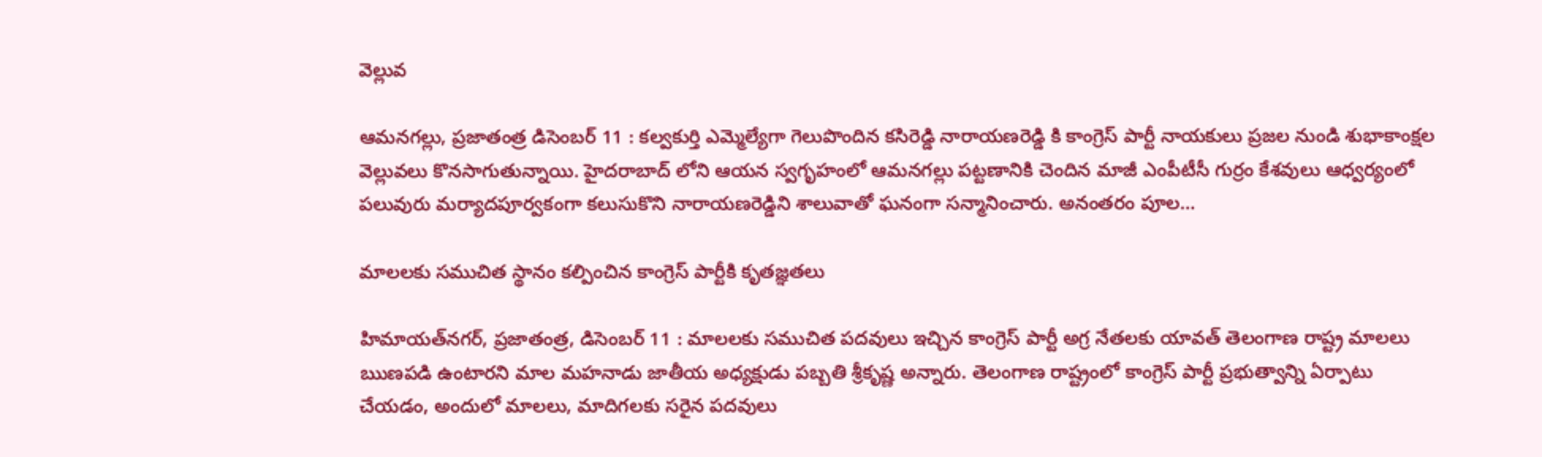వెల్లువ

ఆమనగల్లు, ప్రజాతంత్ర డిసెంబర్ 11 : కల్వకుర్తి ఎమ్మెల్యేగా గెలుపొందిన కసిరెడ్డి నారాయణరెడ్డి కి కాంగ్రెస్ పార్టీ నాయకులు ప్రజల నుండి శుభాకాంక్షల వెల్లువలు కొనసాగుతున్నాయి. హైదరాబాద్ లోని ఆయన స్వగృహంలో ఆమనగల్లు పట్టణానికి చెందిన మాజీ ఎంపీటీసీ గుర్రం కేశవులు ఆధ్వర్యంలో పలువురు మర్యాదపూర్వకంగా కలుసుకొని నారాయణరెడ్డిని శాలువాతో ఘనంగా సన్మానించారు. అనంతరం పూల…

మాలలకు సముచిత స్థానం కల్పించిన కాంగ్రెస్ పార్టీకి కృతజ్ఞతలు

హిమాయత్‌నగర్‌, ప్రజాతంత్ర, డిసెంబర్ 11 : మాలలకు సముచిత పదవులు ఇచ్చిన కాంగ్రెస్ పార్టీ అగ్ర నేతలకు యావత్ తెలంగాణ రాష్ట్ర మాలలు ఋణపడి ఉంటారని మాల మహనాడు జాతీయ అధ్యక్షుడు పబ్బతి శ్రీకృష్ణ అన్నారు. తెలంగాణ రాష్ట్రంలో కాంగ్రెస్ పార్టీ ప్రభుత్వాన్ని ఏర్పాటు చేయడం, అందులో మాలలు, మాదిగలకు సరైన పదవులు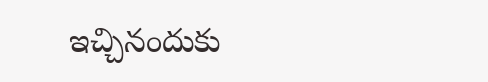ఇచ్చినందుకు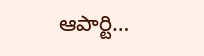ఆపార్టి…